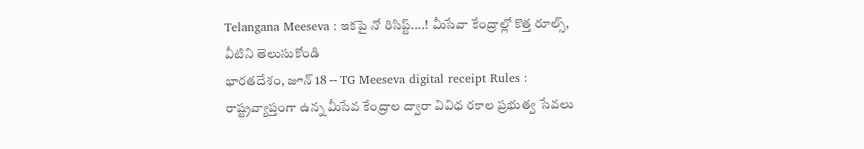Telangana Meeseva : ఇకపై నో రిసిప్ట్....! మీసేవా కేంద్రాల్లో కొత్త రూల్స్, వీటిని తెలుసుకోండి
భారతదేశం, జూన్ 18 -- TG Meeseva digital receipt Rules : రాష్ట్రవ్యాప్తంగా ఉన్న మీసేవ కేంద్రాల ద్వారా వివిధ రకాల ప్రభుత్వ సేవలు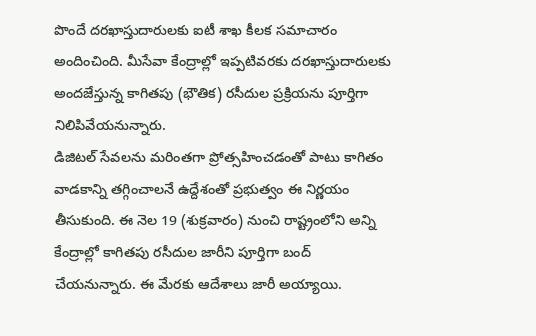పొందే దరఖాస్తుదారులకు ఐటీ శాఖ కీలక సమాచారం అందించింది. మీసేవా కేంద్రాల్లో ఇప్పటివరకు దరఖాస్తుదారులకు అందజేస్తున్న కాగితపు (భౌతిక) రసీదుల ప్రక్రియను పూర్తిగా నిలిపివేయనున్నారు.
డిజిటల్ సేవలను మరింతగా ప్రోత్సహించడంతో పాటు కాగితం వాడకాన్ని తగ్గించాలనే ఉద్దేశంతో ప్రభుత్వం ఈ నిర్ణయం తీసుకుంది. ఈ నెల 19 (శుక్రవారం) నుంచి రాష్ట్రంలోని అన్ని కేంద్రాల్లో కాగితపు రసీదుల జారీని పూర్తిగా బంద్ చేయనున్నారు. ఈ మేరకు ఆదేశాలు జారీ అయ్యాయి.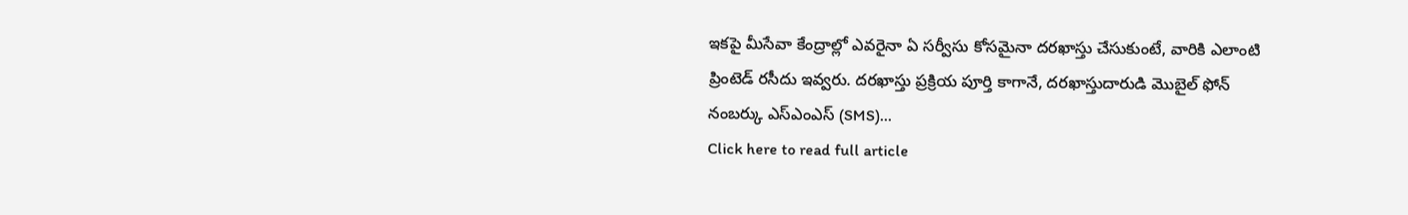ఇకపై మీసేవా కేంద్రాల్లో ఎవరైనా ఏ సర్వీసు కోసమైనా దరఖాస్తు చేసుకుంటే, వారికి ఎలాంటి ప్రింటెడ్ రసీదు ఇవ్వరు. దరఖాస్తు ప్రక్రియ పూర్తి కాగానే, దరఖాస్తుదారుడి మొబైల్ ఫోన్ నంబర్కు ఎస్ఎంఎస్ (SMS)...
Click here to read full article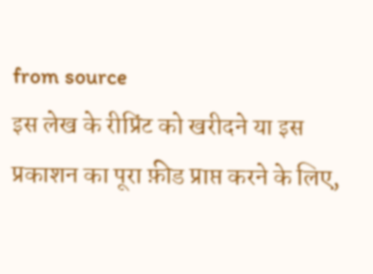from source
इस लेख के रीप्रिंट को खरीदने या इस प्रकाशन का पूरा फ़ीड प्राप्त करने के लिए,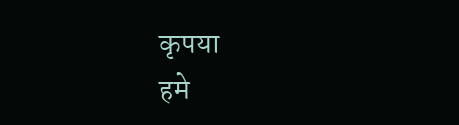कृपया
हमे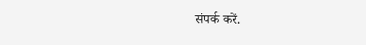संपर्क करें.